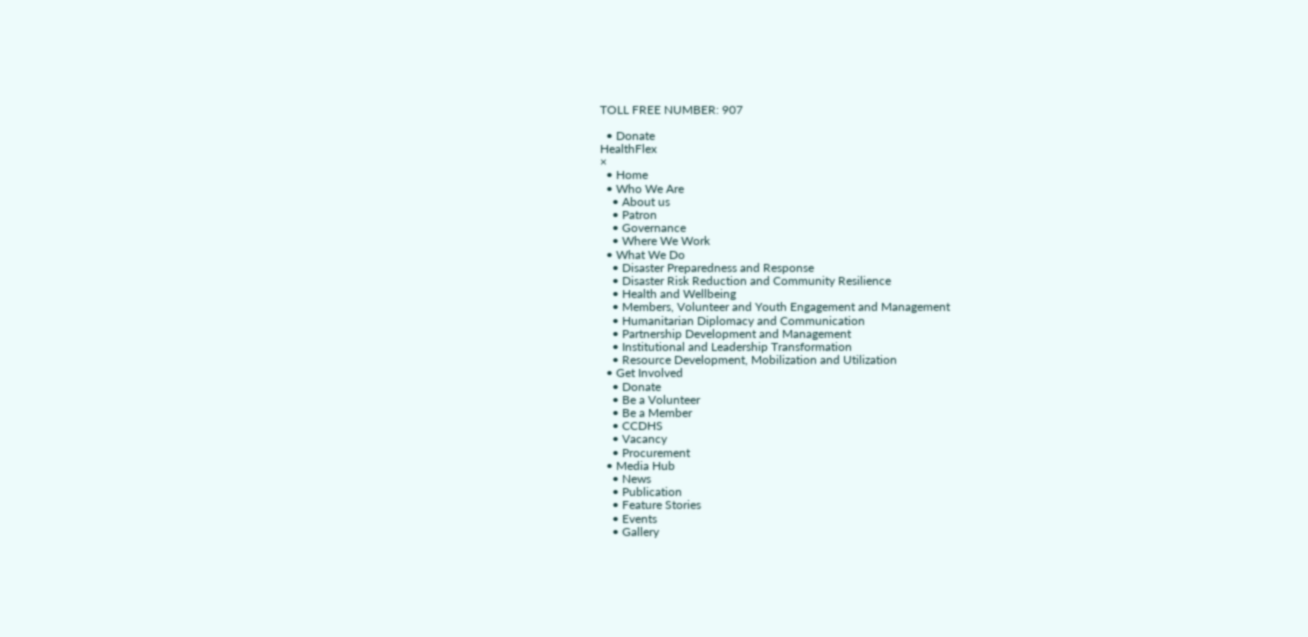TOLL FREE NUMBER: 907

  • Donate
HealthFlex
×
  • Home
  • Who We Are
    • About us
    • Patron
    • Governance
    • Where We Work
  • What We Do
    • Disaster Preparedness and Response
    • Disaster Risk Reduction and Community Resilience
    • Health and Wellbeing
    • Members, Volunteer and Youth Engagement and Management
    • Humanitarian Diplomacy and Communication
    • Partnership Development and Management
    • Institutional and Leadership Transformation
    • Resource Development, Mobilization and Utilization
  • Get Involved
    • Donate
    • Be a Volunteer
    • Be a Member
    • CCDHS
    • Vacancy
    • Procurement
  • Media Hub
    • News
    • Publication
    • Feature Stories
    • Events
    • Gallery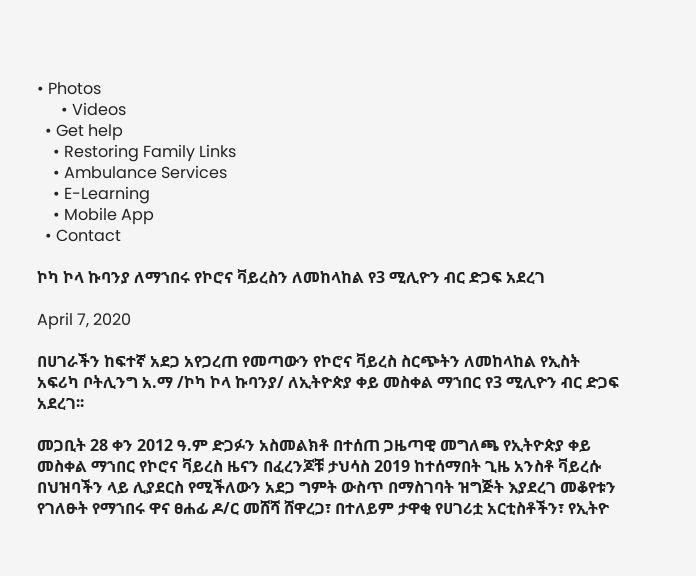• Photos
      • Videos
  • Get help
    • Restoring Family Links
    • Ambulance Services
    • E-Learning
    • Mobile App
  • Contact

ኮካ ኮላ ኩባንያ ለማኀበሩ የኮሮና ቫይረስን ለመከላከል የ3 ሚሊዮን ብር ድጋፍ አደረገ

April 7, 2020

በሀገራችን ከፍተኛ አደጋ አየጋረጠ የመጣውን የኮሮና ቫይረስ ስርጭትን ለመከላከል የኢስት አፍሪካ ቦትሊንግ አ.ማ /ኮካ ኮላ ኩባንያ/ ለኢትዮጵያ ቀይ መስቀል ማኀበር የ3 ሚሊዮን ብር ድጋፍ አደረገ፡፡

መጋቢት 28 ቀን 2012 ዓ.ም ድጋፉን አስመልክቶ በተሰጠ ጋዜጣዊ መግለጫ የኢትዮጵያ ቀይ መስቀል ማኀበር የኮሮና ቫይረስ ዜናን በፈረንጆቹ ታህሳስ 2019 ከተሰማበት ጊዜ አንስቶ ቫይረሱ በህዝባችን ላይ ሊያደርስ የሚችለውን አደጋ ግምት ውስጥ በማስገባት ዝግጅት እያደረገ መቆየቱን የገለፁት የማኀበሩ ዋና ፀሐፊ ዶ/ር መሸሻ ሸዋረጋ፣ በተለይም ታዋቂ የሀገሪቷ አርቲስቶችን፣ የኢትዮ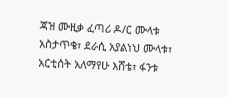ጃዝ ሙዚቃ ፈጣሪ ዶ/ር ሙላቱ አስታጥቄ፣ ደራሲ አያልነህ ሙላቱ፣ አርቲሰት አለማየሁ እሸቴ፣ ፋንቱ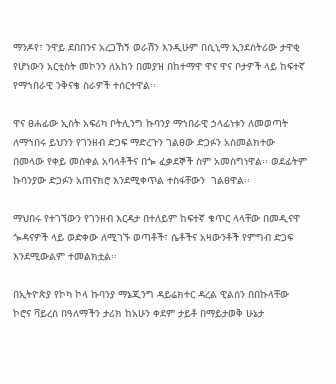ማንዶየ፣ ንዋይ ደበበንና አረጋኸኝ ወራሽን እንዲሁም በሲኒማ ኢንደስትሪው ታዋቂ የሆነውን አርቲስት መኮንን ለአከን በመያዝ በከተማዋ ዋና ዋና ቦታዎች ላይ ከፍተኛ የማኀበራዊ ንቅናቄ ስራዎች ተሰርተዋል፡፡

ዋና ፀሐፊው ኢስት አፍሪካ ቦትሊንግ ኩባንያ ማኀበራዊ ኃላፊነቱን ለመወጣት ለማኀበሩ ይህንን የገንዘብ ድጋፍ ማድረጉን ገልፀው ድጋፉን አስመልክተው በመላው የቀይ መስቀል አባላቶችና በጐ ፈቃደኞች ስም አመስግነዋል፡፡ ወደፊትም ኩባንያው ድጋፉን አጠናክሮ እንደሚቀጥል ተስፋቸውን  ገልፀዋል፡፡

ማህበሩ የተገኘውን የገንዘብ እርዳታ በተለይም ከፍተኛ ቁጥር ላላቸው በመዲናዋ ጐዳናዎች ላይ ወድቀው ለሚገኙ ወጣቶች፣ ሴቶችና አዛውንቶች የምግብ ድጋፍ እንደሚውልም ተመልክቷል፡፡

በኢትዮጵያ የኮካ ኮላ ኩባንያ ማኔጂንግ ዳይሬክተር ዳረል ዊልሰን በበኩላቸው ኮሮና ቫይረስ በዓለማችን ታሪክ ከአሁን ቀደም ታይቶ በማይታወቅ ሁኔታ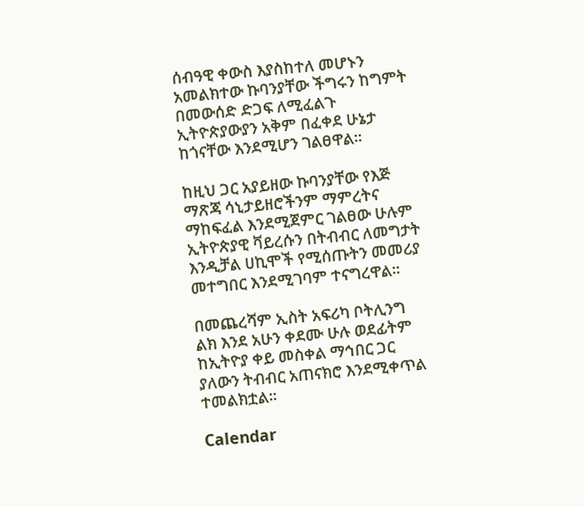ሰብዓዊ ቀውስ እያስከተለ መሆኑን አመልክተው ኩባንያቸው ችግሩን ከግምት በመውሰድ ድጋፍ ለሚፈልጉ ኢትዮጵያውያን አቅም በፈቀደ ሁኔታ ከጎናቸው እንደሚሆን ገልፀዋል፡፡

ከዚህ ጋር አያይዘው ኩባንያቸው የእጅ ማጽጃ ሳኒታይዘሮችንም ማምረትና ማከፍፈል እንደሚጀምር ገልፀው ሁሉም ኢትዮጵያዊ ቫይረሱን በትብብር ለመግታት እንዲቻል ሀኪሞች የሚሰጡትን መመሪያ መተግበር እንደሚገባም ተናግረዋል፡፡

በመጨረሻም ኢስት አፍሪካ ቦትሊንግ ልክ እንደ አሁን ቀደሙ ሁሉ ወደፊትም ከኢትዮያ ቀይ መስቀል ማኅበር ጋር ያለውን ትብብር አጠናክሮ እንደሚቀጥል ተመልክቷል፡፡

Calendar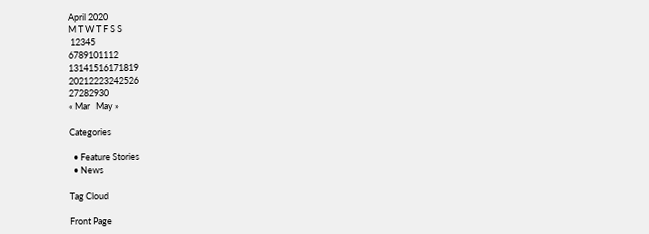April 2020
M T W T F S S
 12345
6789101112
13141516171819
20212223242526
27282930
« Mar   May »

Categories

  • Feature Stories
  • News

Tag Cloud

Front Page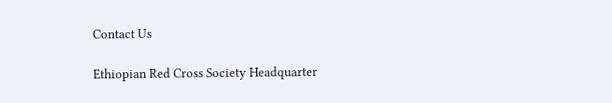Contact Us

Ethiopian Red Cross Society Headquarter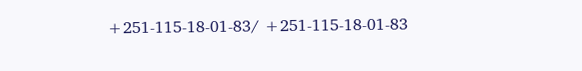+251-115-18-01-83/ +251-115-18-01-83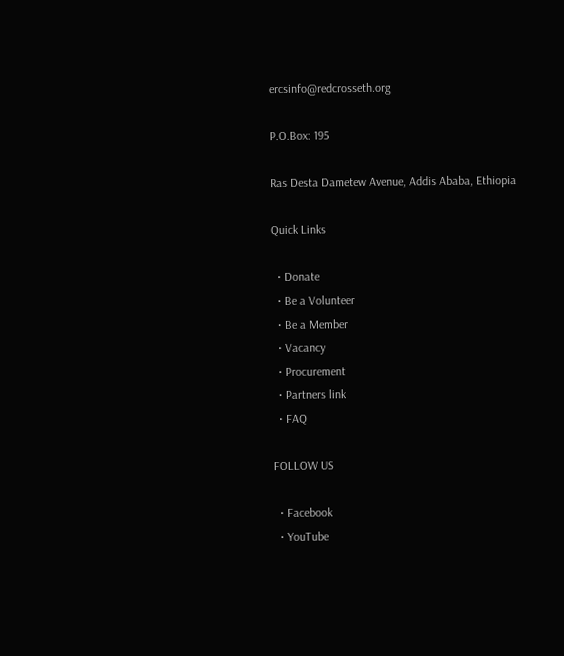ercsinfo@redcrosseth.org

P.O.Box: 195

Ras Desta Dametew Avenue, Addis Ababa, Ethiopia

Quick Links

  • Donate
  • Be a Volunteer
  • Be a Member
  • Vacancy
  • Procurement
  • Partners link
  • FAQ

FOLLOW US

  • Facebook
  • YouTube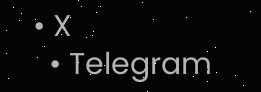• X
  • Telegram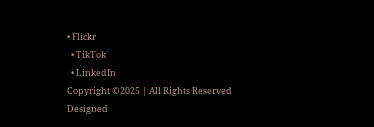• Flickr
  • TikTok
  • LinkedIn
Copyright ©2025 | All Rights Reserved
Designed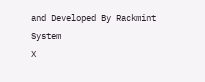and Developed By Rackmint System
X